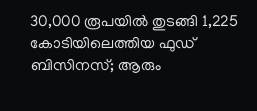30,000 രൂപയില്‍ തുടങ്ങി 1,225 കോടിയിലെത്തിയ ഫുഡ് ബിസിനസ്; ആരും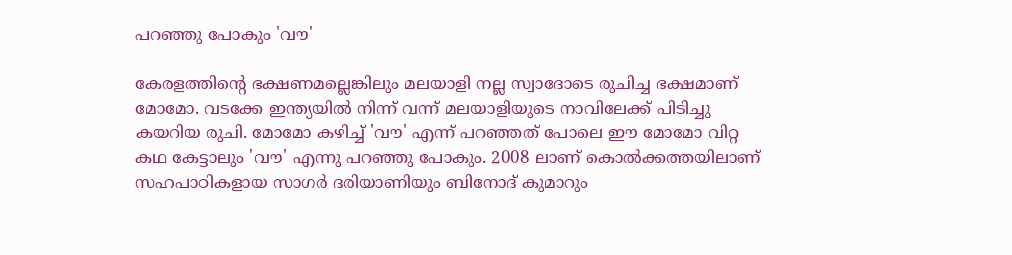പറഞ്ഞു പോകും 'വൗ'

കേരളത്തിന്റെ ഭക്ഷണമല്ലെങ്കിലും മലയാളി നല്ല സ്വാദോടെ രുചിച്ച ഭക്ഷമാണ് മോമോ. വടക്കേ ഇന്ത്യയില്‍ നിന്ന് വന്ന് മലയാളിയുടെ നാവിലേക്ക് പിടിച്ചു കയറിയ രുചി. മോമോ കഴിച്ച് 'വൗ' എന്ന് പറഞ്ഞത് പോലെ ഈ മോമോ വിറ്റ കഥ കേട്ടാലും 'വൗ' എന്നു പറഞ്ഞു പോകും. 2008 ലാണ് കൊല്‍ക്കത്തയിലാണ് സഹപാഠികളായ സാഗര്‍ ദരിയാണിയും ബിനോദ് കുമാറും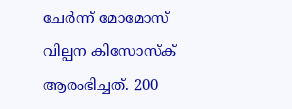ചേർന്ന് മോമോസ് വില്പന കിസോസ്ക് ആരംഭിച്ചത്. 200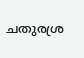ചതുരശ്ര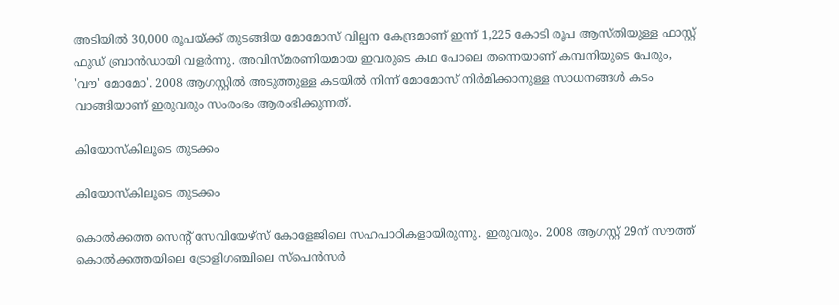അടിയിൽ 30,000 രൂപയ്ക്ക് തുടങ്ങിയ മോമോസ് വില്പന കേന്ദ്രമാണ് ഇന്ന് 1,225 കോടി രൂപ ആസ്തിയുള്ള ഫാസ്റ്റ് ഫുഡ് ബ്രാന്‍ഡായി വളര്‍ന്നു. അവിസ്മരണിയമായ ഇവരുടെ കഥ പോലെ തന്നെയാണ് കമ്പനിയുടെ പേരും, 'വൗ' മോമോ'. 2008 ആഗസ്റ്റിൽ അടുത്തുള്ള കടയിൽ നിന്ന് മോമോസ് നിർമിക്കാനുള്ള സാധനങ്ങള്‍ കടം വാങ്ങിയാണ് ഇരുവരും സംരംഭം ആരംഭിക്കുന്നത്.

കിയോസ്കിലൂടെ തുടക്കം

കിയോസ്കിലൂടെ തുടക്കം

കൊല്‍ക്കത്ത സെന്റ് സേവിയേഴ്സ് കോളേജിലെ സഹപാഠികളായിരുന്നു. ഇരുവരും. 2008 ആഗസ്റ്റ് 29ന് സൗത്ത് കൊൽക്കത്തയിലെ ട്രോളിഗഞ്ചിലെ സ്‌പെന്‍സര്‍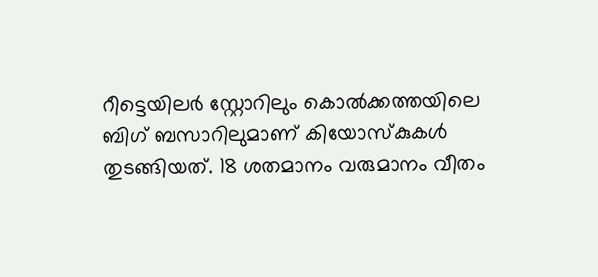റീട്ടെയിലര്‍ സ്റ്റോറിലും കൊല്‍ക്കത്തയിലെ ബിഗ് ബസാറിലുമാണ് കിയോസ്‌കുകള്‍ തുടങ്ങിയത്. 18 ശതമാനം വരുമാനം വീതം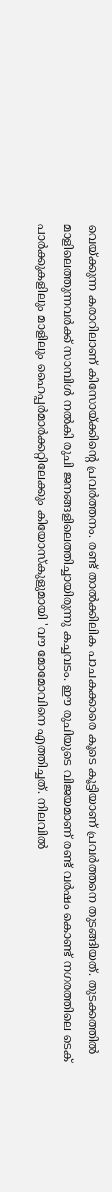വെയ്ക്കുന്ന കരാറിലാണ് കിസോയ്ക്കിന്റെ പ്രവർത്തനം. രണ്ട് താൽക്കിലിക പാചകക്കാരെ കൂടെ കൂട്ടിയാണ് പ്രവർത്തനെ തുടങ്ങിയത്. തുടക്കത്തിൽ മാളിലെത്തുന്നവര്‍ക്ക് സാമ്പിള്‍ നല്‍കി രുചി ജനങ്ങളിലെത്തിച്ചായിരുന്നു കച്ചവടം. ഈ രുചിയുടെ വിജയമാണ് രണ്ട് വർഷം കൊണ്ട് നഗരത്തിലെ ടെക് പാര്‍ക്കുകളിലും മാളിലും ഹൈപ്പര്‍മാര്‍ക്കറ്റിലേക്കും കിയോസ്‌കുളുമായി 'വൗ മോമോവിനെ എത്തിച്ചത്. നിലവില്‍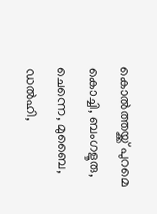കൊല്‍ത്തയ്ക്ക് പുറമെ കൊച്ചി, ബംഗളൂരു, ചെന്നെ, മുബൈ, ഡൽഹി,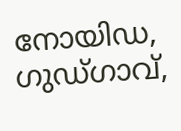നോയിഡ, ഗുഡ്ഗാവ്,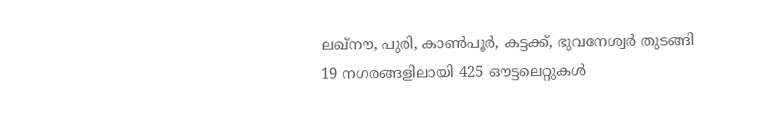ലഖ്നൗ, പുരി, കാൺപൂര്‍, കട്ടക്ക്, ഭുവനേശ്വർ തുടങ്ങി 19 നഗരങ്ങളിലായി 425 ഔട്ടലെറ്റുകള്‍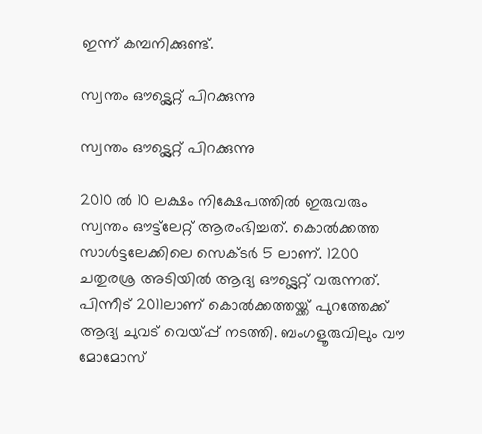ഇന്ന് കമ്പനിക്കുണ്ട്.

സ്വന്തം ഔട്ട്ലെറ്റ് പിറക്കുന്നു

സ്വന്തം ഔട്ട്ലെറ്റ് പിറക്കുന്നു

2010 ല്‍ 10 ലക്ഷം നിക്ഷേപത്തില്‍ ഇരുവരും സ്വന്തം ഔട്ട്‌ലേറ്റ് ആരംഭിച്ചത്. കൊല്‍ക്കത്ത സാള്‍ട്ടലേക്കിലെ സെക്ടര്‍ 5 ലാണ്. 1200 ചതുരശ്ര അടിയിൽ ആദ്യ ഔട്ട്ലെറ്റ് വരുന്നത്. പിന്നീട് 2011ലാണ് കൊല്‍ക്കത്തയ്ക്ക് പുറത്തേക്ക് ആദ്യ ചുവട് വെയ്പ്പ് നടത്തി. ബംഗളൂരുവിലും വൗ മോമോസ്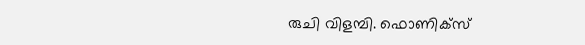രുചി വിളമ്പി. ഫൊണിക്‌സ്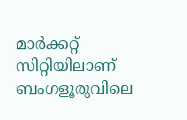മാര്‍ക്കറ്റ്‌ സിറ്റിയിലാണ് ബംഗളൂരുവിലെ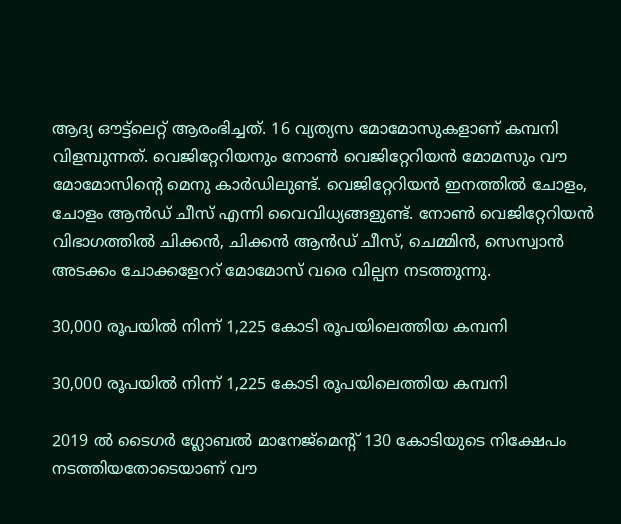ആദ്യ ഔട്ട്ലെറ്റ് ആരംഭിച്ചത്. 16 വ്യത്യസ മോമോസുകളാണ് കമ്പനി വിളമ്പുന്നത്. വെജിറ്റേറിയനും നോൺ വെജിറ്റേറിയൻ മോമസും വൗ മോമോസിന്റെ മെനു കാർഡിലുണ്ട്. വെജിറ്റേറിയൻ ഇനത്തിൽ ചോളം, ചോളം ആൻഡ് ചീസ് എന്നി വൈവിധ്യങ്ങളുണ്ട്. നോണ്‍ വെജിറ്റേറിയൻ വിഭാഗത്തിൽ ചിക്കന്‍, ചിക്കന്‍ ആന്‍ഡ് ചീസ്, ചെമ്മിന്‍, സെസ്വാന്‍ അടക്കം ചോക്കളേററ് മോമോസ് വരെ വില്പന നടത്തുന്നു.

30,000 രൂപയിൽ നിന്ന് 1,225 കോടി രൂപയിലെത്തിയ കമ്പനി

30,000 രൂപയിൽ നിന്ന് 1,225 കോടി രൂപയിലെത്തിയ കമ്പനി

2019 ല്‍ ടൈഗര്‍ ഗ്ലോബല്‍ മാനേജ്‌മെന്റ് 130 കോടിയുടെ നിക്ഷേപം നടത്തിയതോടെയാണ് വൗ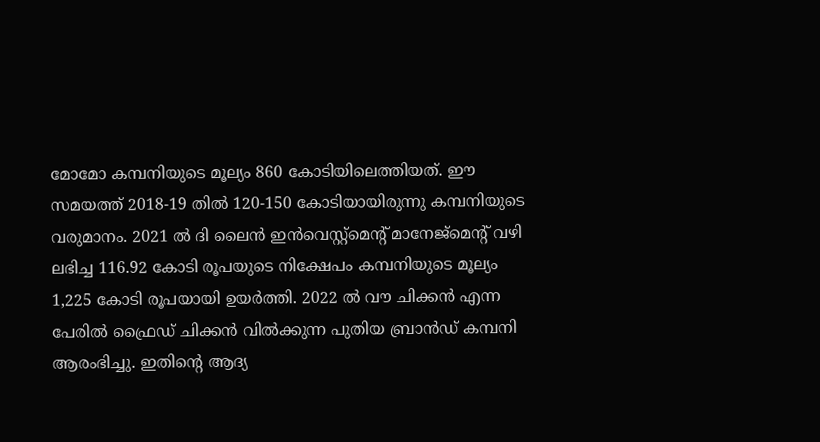മോമോ കമ്പനിയുടെ മൂല്യം 860 കോടിയിലെത്തിയത്. ഈ സമയത്ത് 2018-19 തില്‍ 120-150 കോടിയായിരുന്നു കമ്പനിയുടെ വരുമാനം. 2021 ല്‍ ദി ലൈന്‍ ഇന്‍വെസ്റ്റ്‌മെന്റ് മാനേജ്‌മെന്റ് വഴി ലഭിച്ച 116.92 കോടി രൂപയുടെ നിക്ഷേപം കമ്പനിയുടെ മൂല്യം 1,225 കോടി രൂപയായി ഉയര്‍ത്തി. 2022 ല്‍ വൗ ചിക്കന്‍ എന്ന പേരില്‍ ഫ്രൈഡ് ചിക്കന്‍ വില്‍ക്കുന്ന പുതിയ ബ്രാന്‍ഡ് കമ്പനി ആരംഭിച്ചു. ഇതിന്റെ ആദ്യ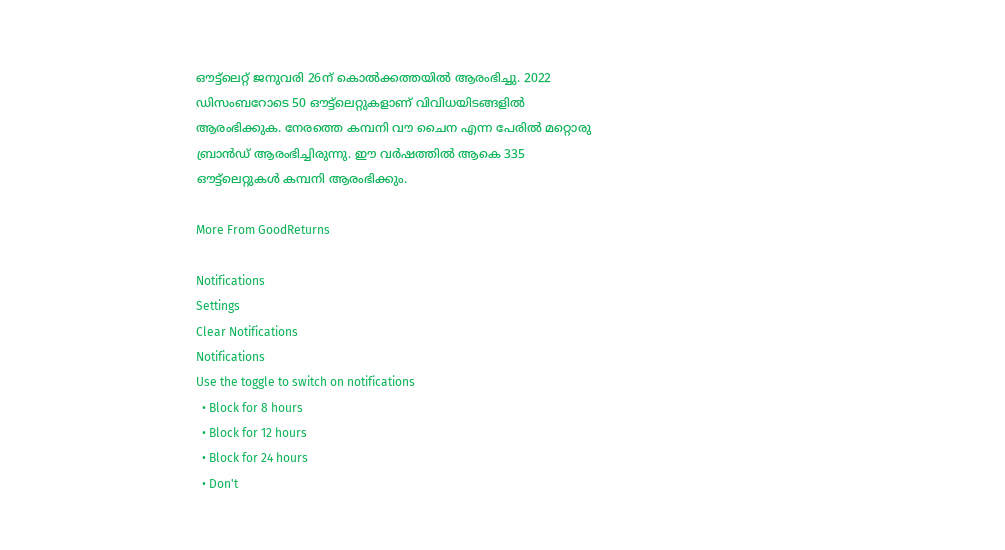ഔട്ട്‌ലെറ്റ് ജനുവരി 26ന് കൊല്‍ക്കത്തയില്‍ ആരംഭിച്ചു. 2022 ഡിസംബറോടെ 50 ഔട്ട്‌ലെറ്റുകളാണ് വിവിധയിടങ്ങളില്‍ ആരംഭിക്കുക. നേരത്തെ കമ്പനി വൗ ചൈന എന്ന പേരില്‍ മറ്റൊരു ബ്രാന്‍ഡ് ആരംഭിച്ചിരുന്നു. ഈ വര്‍ഷത്തില്‍ ആകെ 335 ഔട്ട്‌ലെറ്റുകള്‍ കമ്പനി ആരംഭിക്കും.

More From GoodReturns

Notifications
Settings
Clear Notifications
Notifications
Use the toggle to switch on notifications
  • Block for 8 hours
  • Block for 12 hours
  • Block for 24 hours
  • Don't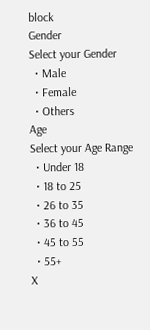block
Gender
Select your Gender
  • Male
  • Female
  • Others
Age
Select your Age Range
  • Under 18
  • 18 to 25
  • 26 to 35
  • 36 to 45
  • 45 to 55
  • 55+
X